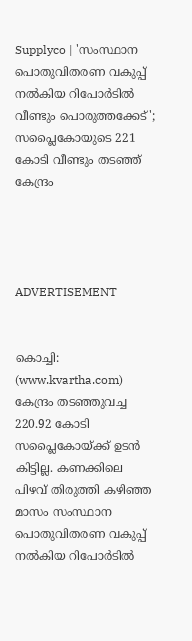Supplyco | 'സംസ്ഥാന പൊതുവിതരണ വകുപ്പ് നല്‍കിയ റിപോര്‍ടില്‍ വീണ്ടും പൊരുത്തക്കേട്'; സപ്ലൈകോയുടെ 221 കോടി വീണ്ടും തടഞ്ഞ് കേന്ദ്രം




ADVERTISEMENT


കൊച്ചി: (www.kvartha.com) കേന്ദ്രം തടഞ്ഞുവച്ച 220.92 കോടി സപ്ലൈകോയ്ക്ക് ഉടന്‍ കിട്ടില്ല. കണക്കിലെ പിഴവ് തിരുത്തി കഴിഞ്ഞ മാസം സംസ്ഥാന പൊതുവിതരണ വകുപ്പ് നല്‍കിയ റിപോര്‍ടില്‍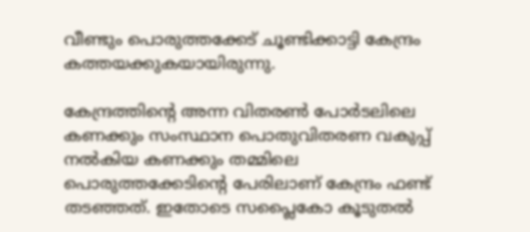വീണ്ടും പൊരുത്തക്കേട് ചൂണ്ടിക്കാട്ടി കേന്ദ്രം കത്തയക്കുകയായിരുന്നു.

കേന്ദ്രത്തിന്റെ അന്ന വിതരണ്‍ പോര്‍ടലിലെ കണക്കും സംസ്ഥാന പൊതുവിതരണ വകുപ്പ് നല്‍കിയ കണക്കും തമ്മിലെ പൊരുത്തക്കേടിന്റെ പേരിലാണ് കേന്ദ്രം ഫണ്ട് തടഞ്ഞത്. ഇതോടെ സപ്ലൈകോ കൂടുതല്‍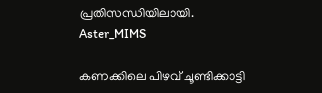പ്രതിസന്ധിയിലായി.
Aster_MIMS

കണക്കിലെ പിഴവ് ചൂണ്ടിക്കാട്ടി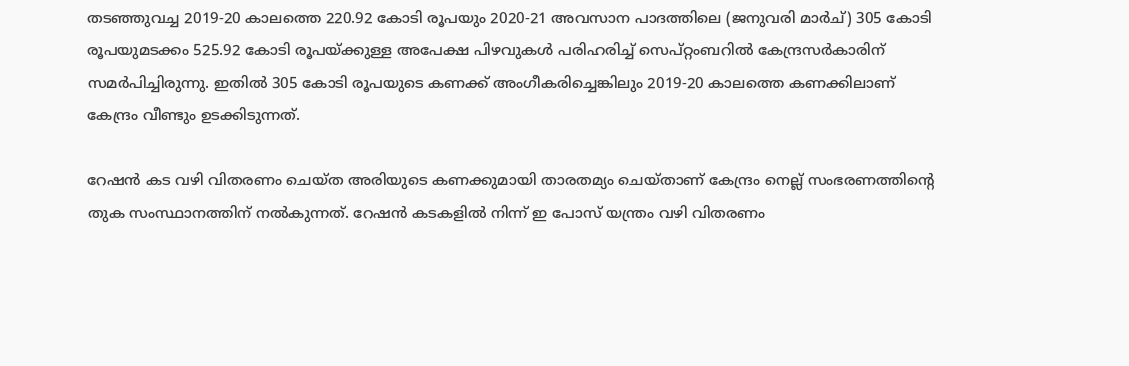തടഞ്ഞുവച്ച 2019-20 കാലത്തെ 220.92 കോടി രൂപയും 2020-21 അവസാന പാദത്തിലെ (ജനുവരി മാര്‍ച്) 305 കോടി രൂപയുമടക്കം 525.92 കോടി രൂപയ്ക്കുള്ള അപേക്ഷ പിഴവുകള്‍ പരിഹരിച്ച് സെപ്റ്റംബറില്‍ കേന്ദ്രസര്‍കാരിന് സമര്‍പിച്ചിരുന്നു. ഇതില്‍ 305 കോടി രൂപയുടെ കണക്ക് അംഗീകരിച്ചെങ്കിലും 2019-20 കാലത്തെ കണക്കിലാണ് കേന്ദ്രം വീണ്ടും ഉടക്കിടുന്നത്.

റേഷന്‍ കട വഴി വിതരണം ചെയ്ത അരിയുടെ കണക്കുമായി താരതമ്യം ചെയ്താണ് കേന്ദ്രം നെല്ല് സംഭരണത്തിന്റെ തുക സംസ്ഥാനത്തിന് നല്‍കുന്നത്. റേഷന്‍ കടകളില്‍ നിന്ന് ഇ പോസ് യന്ത്രം വഴി വിതരണം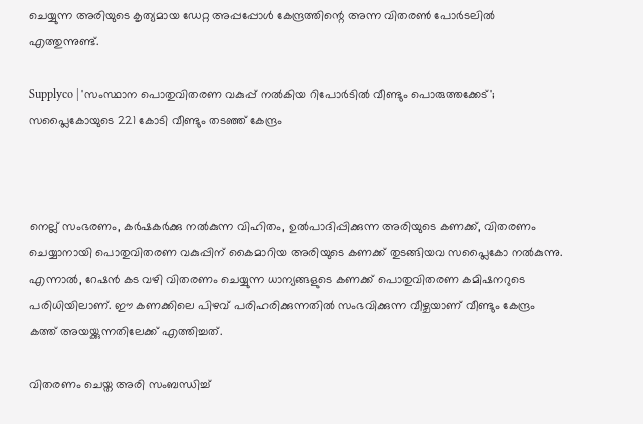ചെയ്യുന്ന അരിയുടെ കൃത്യമായ ഡേറ്റ അപ്പപ്പോള്‍ കേന്ദ്രത്തിന്റെ അന്ന വിതരണ്‍ പോര്‍ടലില്‍ എത്തുന്നുണ്ട്.

Supplyco | 'സംസ്ഥാന പൊതുവിതരണ വകുപ്പ് നല്‍കിയ റിപോര്‍ടില്‍ വീണ്ടും പൊരുത്തക്കേട്'; സപ്ലൈകോയുടെ 221 കോടി വീണ്ടും തടഞ്ഞ് കേന്ദ്രം



നെല്ല് സംഭരണം, കര്‍ഷകര്‍ക്കു നല്‍കുന്ന വിഹിതം, ഉല്‍പാദിപ്പിക്കുന്ന അരിയുടെ കണക്ക്, വിതരണം ചെയ്യാനായി പൊതുവിതരണ വകുപ്പിന് കൈമാറിയ അരിയുടെ കണക്ക് തുടങ്ങിയവ സപ്ലൈകോ നല്‍കുന്നു. എന്നാല്‍, റേഷന്‍ കട വഴി വിതരണം ചെയ്യുന്ന ധാന്യങ്ങളുടെ കണക്ക് പൊതുവിതരണ കമിഷനറുടെ പരിധിയിലാണ്. ഈ കണക്കിലെ പിഴവ് പരിഹരിക്കുന്നതില്‍ സംഭവിക്കുന്ന വീഴ്ചയാണ് വീണ്ടും കേന്ദ്രം കത്ത് അയയ്ക്കുന്നതിലേക്ക് എത്തിച്ചത്.

വിതരണം ചെയ്ത അരി സംബന്ധിച്ച്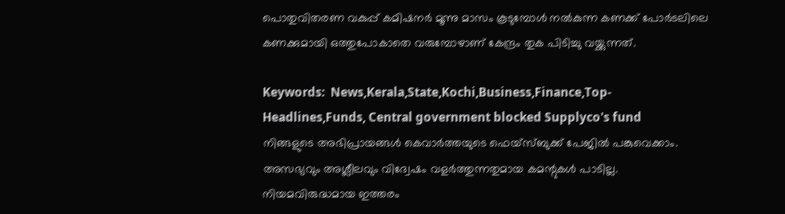പൊതുവിതരണ വകുപ്പ് കമിഷനര്‍ മൂന്നു മാസം കൂടുമ്പോള്‍ നല്‍കുന്ന കണക്ക് പോര്‍ടലിലെ കണക്കുമായി ഒത്തുപോകാതെ വരുമ്പോഴാണ് കേന്ദ്രം തുക പിടിച്ചു വയ്ക്കുന്നത്.

Keywords:  News,Kerala,State,Kochi,Business,Finance,Top-Headlines,Funds, Central government blocked Supplyco's fund
നിങ്ങളുടെ അഭിപ്രായങ്ങൾ കെവാർത്തയുടെ ഫെയ്‌സ്‌ബുക്ക് പേജിൽ പങ്കുവെക്കാം. അസഭ്യവും അശ്ലീലവും വിദ്വേഷം വളർത്തുന്നതുമായ കമന്റുകൾ പാടില്ല. നിയമവിരുദ്ധമായ ഇത്തരം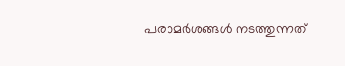പരാമർശങ്ങൾ നടത്തുന്നത്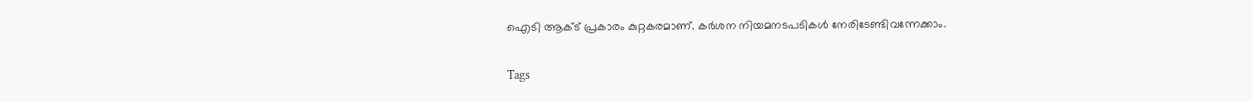ഐടി ആക്ട് പ്രകാരം കുറ്റകരമാണ്. കർശന നിയമനടപടികൾ നേരിടേണ്ടിവന്നേക്കാം.

Tags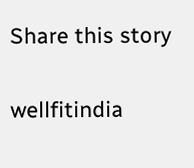Share this story

wellfitindia